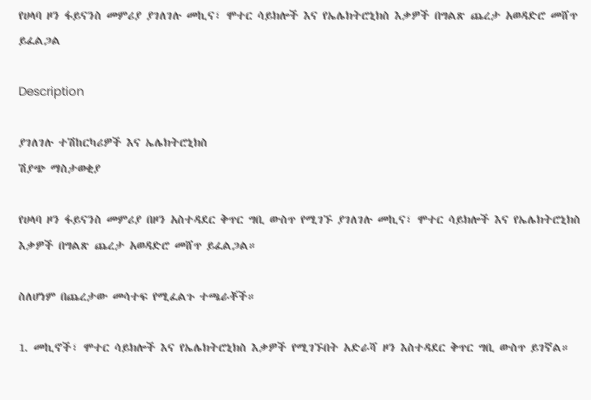የሀላባ ዞን ፋይናንስ መምሪያ ያገለገሉ መኪና፣ ሞተር ሳይክሎች እና የኤሌክትሮኒክስ እቃዎች በግልጽ ጨረታ አወዳድሮ መሸጥ ይፈልጋል

Description

ያገለገሉ ተሽከርካሪዎች እና ኤሌክትሮኒክስ
ሽያጭ ማስታወቂያ

የሀላባ ዞን ፋይናንስ መምሪያ በዞን አስተዳደር ቅጥር ግቢ ውስጥ የሚገኙ ያገለገሉ መኪና፣ ሞተር ሳይክሎች እና የኤሌክትሮኒክስ እቃዎች በግልጽ ጨረታ አወዳድሮ መሸጥ ይፈልጋል።

ስለሆነም በጨረታው መሳተፍ የሚፈልጉ ተጫራቾች።

1. መኪኖች፣ ሞተር ሳይክሎች እና የኤሌክትሮኒክስ እቃዎች የሚገኙበት አድራሻ ዞን እስተዳደር ቅጥር ግቢ ውስጥ ይገኛል።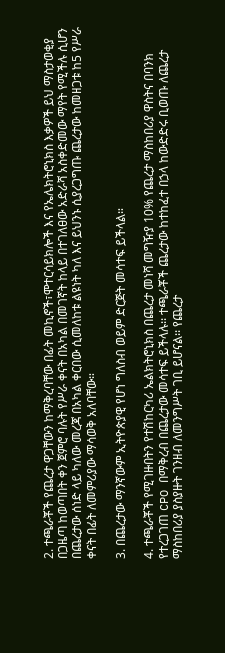2. ተጫራቾች የጨረታ ዋጋቸውን ከማቅረባቸው በፊት መኪኖች፣ሞተርሳይክሎች እና የኤሌክትሮኒክስ እቃዎች ይህ ማስታወቂያ በጋዜጣ ከወጣበት ቀን ጀምሮ ባሉት የሥራ ቀናት በአካል በመገኛት ከላይ በተገለፀው አድራሻ አስቀድመው ማየት የሚችሉ ሲሆን በጨረታው ሰነድ ላይ ካለው መረጃ በአካል ቀርበው ሲመለከቱ ልዩነት ካለ እና ይህንኑ ሲያረጋግጡ ጨረታው ከመዘጋቱ ከ5 የሥራ ቀናት በፊት ለመምሪያው ማሳወቅ አለባቸው።

3. በጨረታው ማንኛውም ኢትዮጵያዊ የሆነ ግለስብ ወይም ድርጅት መሳተፍ ይችላል።

4. ተጫራቾች የሚገዙበትን የተሽከርካሪ ኤልክትሮኒክስ በጨረታ መነሻ መግዥያ 10% የጨረታ ማስከበሪያ ዋስትና በባንክ የተረጋገጠ CPO በማቅረብ በጨረታው መሳተፍ ይችላሉ፡፡ ተጫራቾች ጨረታው ከተከፈተ በኃላ ከውድድሩ ቢወጡ ለጨረታ ማስከበሪያ ያስያዙት ገንዘብ ለመንግሥት ገቢ ይሆናል፡፡ የጨረታ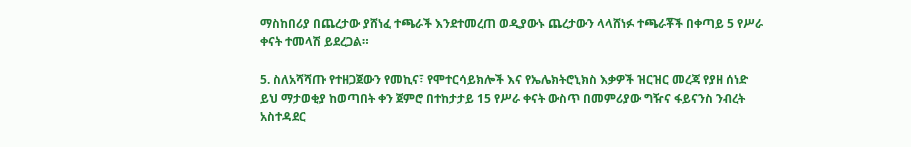ማስከበሪያ በጨረታው ያሸነፈ ተጫራች እንደተመረጠ ወዲያውኑ ጨረታውን ላላሸነፉ ተጫራቾች በቀጣይ 5 የሥራ ቀናት ተመላሽ ይደረጋል።

5. ስለአሻሻጡ የተዘጋጀውን የመኪና፣ የሞተርሳይክሎች እና የኤሌክትሮኒክስ እቃዎች ዝርዝር መረጃ የያዘ ሰነድ ይህ ማታወቂያ ከወጣበት ቀን ጀምሮ በተከታታይ 15 የሥራ ቀናት ውስጥ በመምሪያው ግዥና ፋይናንስ ንብረት አስተዳደር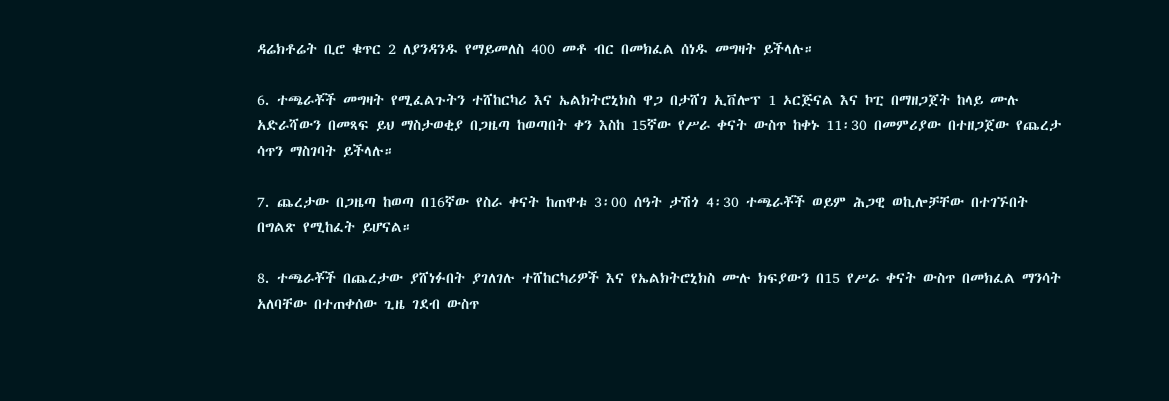ዳሬክቶሬት ቢሮ ቁጥር 2 ለያንዳንዱ የማይመለስ 400 መቶ ብር በመክፈል ሰነዱ መግዛት ይችላሉ።

6. ተጫራቾች መግዛት የሚፈልጉትን ተሸከርካሪ እና ኤልክትሮኒክስ ዋጋ በታሸገ ኢቨሎፕ 1 ኦርጅናል እና ኮፒ በማዘጋጀት ከላይ ሙሉ አድራሻውን በመጻፍ ይህ ማስታወቂያ በጋዜጣ ከወጣበት ቀን እስከ 15ኛው የሥራ ቀናት ውስጥ ከቀኑ 11፡30 በመምሪያው በተዘጋጀው የጨረታ ሳጥን ማስገባት ይችላሉ።

7. ጨረታው በጋዜጣ ከወጣ በ16ኛው የስራ ቀናት ከጠዋቱ 3፡00 ሰዓት ታሽጎ 4፡30 ተጫራቾች ወይም ሕጋዊ ወኪሎቻቸው በተገኙበት በግልጽ የሚከፈት ይሆናል።

8. ተጫራቾች በጨረታው ያሸነፉበት ያገለገሉ ተሸከርካሪዎች እና የኤልክትሮኒክስ ሙሉ ክፍያውን በ15 የሥራ ቀናት ውስጥ በመክፈል ማንሳት አለባቸው በተጠቀሰው ጊዜ ገደብ ውስጥ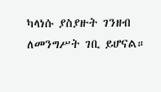ካላነሱ ያስያዙት ገንዘብ ለመንግሥት ገቢ ይሆናል።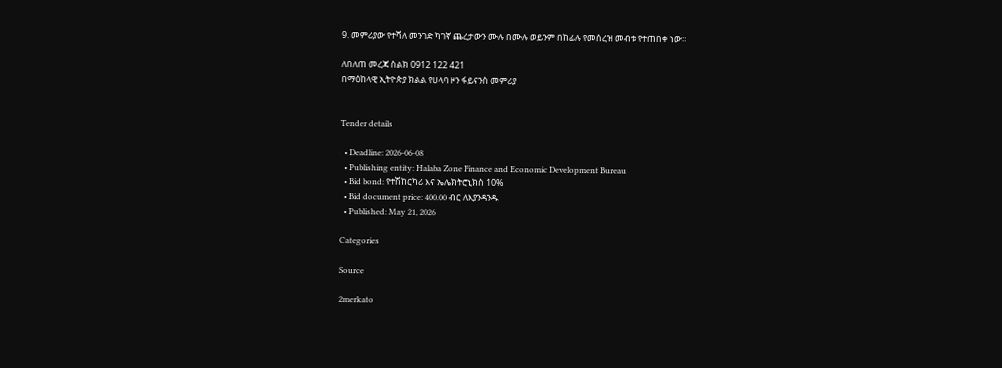9. መምሪያው የተሻለ መንገድ ካገኛ ጨረታውን ሙሉ በሙሉ ወይንም በከፊሉ የመሰረዝ መብቱ የተጠበቀ ነው።

ለበለጠ መረጃ ስልክ 0912 122 421
በማዕከላዊ ኢትዮጵያ ክልል የሀላባ ዞን ፋይናንስ መምሪያ


Tender details

  • Deadline: 2026-06-08
  • Publishing entity: Halaba Zone Finance and Economic Development Bureau
  • Bid bond: የተሽከርካሪ እና ኤሌክትሮኒክስ 10%
  • Bid document price: 400.00 ብር ለእያንዳንዱ
  • Published: May 21, 2026

Categories

Source

2merkato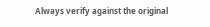Always verify against the original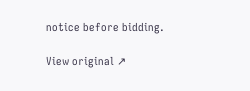notice before bidding.

View original ↗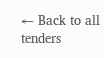← Back to all tenders